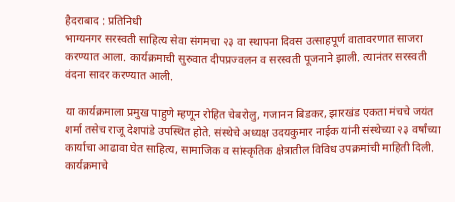हैदराबाद : प्रतिनिधी
भाग्यनगर सरस्वती साहित्य सेवा संगमचा २३ वा स्थापना दिवस उत्साहपूर्ण वातावरणात साजरा करण्यात आला. कार्यक्रमाची सुरुवात दीपप्रज्वलन व सरस्वती पूजनाने झाली. त्यानंतर सरस्वती वंदना सादर करण्यात आली.

या कार्यक्रमाला प्रमुख पाहुणे म्हणून रोहित चेबरोलु, गजानन बिडकर, झारखंड एकता मंचचे जयंत शर्मा तसेच राजू देशपांडे उपस्थित होते. संस्थेचे अध्यक्ष उदयकुमार नाईक यांनी संस्थेच्या २३ वर्षांच्या कार्याचा आढावा घेत साहित्य, सामाजिक व सांस्कृतिक क्षेत्रातील विविध उपक्रमांची माहिती दिली. कार्यक्रमाचे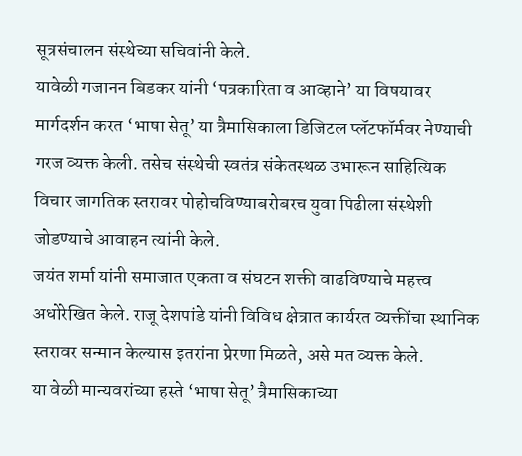सूत्रसंचालन संस्थेच्या सचिवांनी केले.
यावेळी गजानन बिडकर यांनी ‘पत्रकारिता व आव्हाने’ या विषयावर मार्गदर्शन करत ‘भाषा सेतू’ या त्रैमासिकाला डिजिटल प्लॅटफॉर्मवर नेण्याची गरज व्यक्त केली. तसेच संस्थेची स्वतंत्र संकेतस्थळ उभारून साहित्यिक विचार जागतिक स्तरावर पोहोचविण्याबरोबरच युवा पिढीला संस्थेशी जोडण्याचे आवाहन त्यांनी केले.
जयंत शर्मा यांनी समाजात एकता व संघटन शक्ती वाढविण्याचे महत्त्व अधोरेखित केले. राजू देशपांडे यांनी विविध क्षेत्रात कार्यरत व्यक्तींचा स्थानिक स्तरावर सन्मान केल्यास इतरांना प्रेरणा मिळते, असे मत व्यक्त केले.
या वेळी मान्यवरांच्या हस्ते ‘भाषा सेतू’ त्रैमासिकाच्या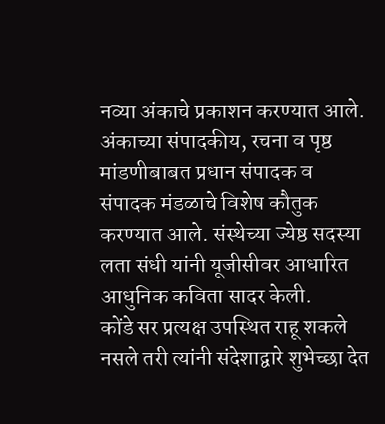नव्या अंकाचे प्रकाशन करण्यात आले. अंकाच्या संपादकीय, रचना व पृष्ठ मांडणीबाबत प्रधान संपादक व संपादक मंडळाचे विशेष कौतुक करण्यात आले. संस्थेच्या ज्येष्ठ सदस्या लता संधी यांनी यूजीसीवर आधारित आधुनिक कविता सादर केली.
कोंडे सर प्रत्यक्ष उपस्थित राहू शकले नसले तरी त्यांनी संदेशाद्वारे शुभेच्छा देत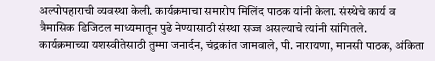अल्पोपहाराची व्यवस्था केली. कार्यक्रमाचा समारोप मिलिंद पाठक यांनी केला. संस्थेचे कार्य व त्रैमासिक डिजिटल माध्यमातून पुढे नेण्यासाठी संस्था सज्ज असल्याचे त्यांनी सांगितले.
कार्यक्रमाच्या यशस्वीतेसाठी तुम्मा जनार्दन, चंद्रकांत जामवाले, पी. नारायणा, मानसी पाठक, अंकिता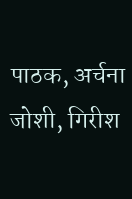पाठक, अर्चना जोशी, गिरीश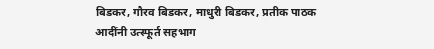बिडकर, गौरव बिडकर, माधुरी बिडकर, प्रतीक पाठक आदींनी उत्स्फूर्त सहभाग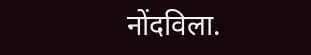नोंदविला.